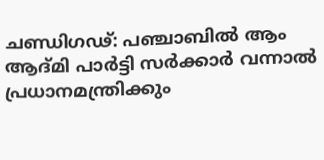ചണ്ഡിഗഢ്: പഞ്ചാബിൽ ആം ആദ്മി പാർട്ടി സർക്കാർ വന്നാൽ പ്രധാനമന്ത്രിക്കും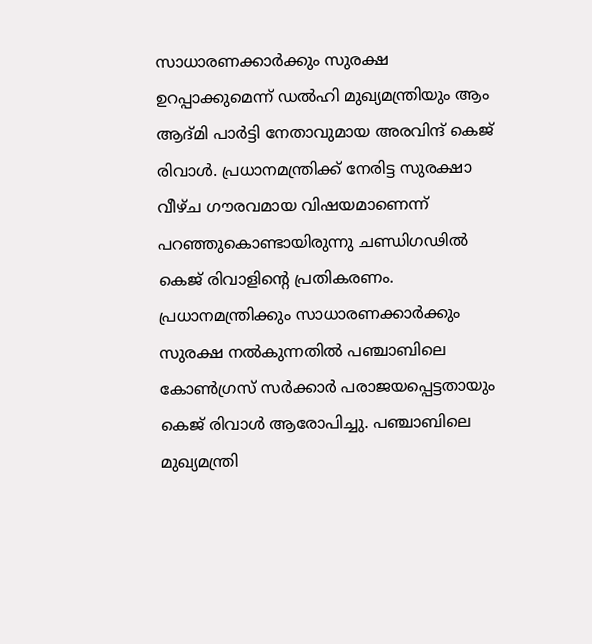സാധാരണക്കാർക്കും സുരക്ഷ ഉറപ്പാക്കുമെന്ന് ഡൽഹി മുഖ്യമന്ത്രിയും ആം ആദ്മി പാർട്ടി നേതാവുമായ അരവിന്ദ് കെജ് രിവാൾ. പ്രധാനമന്ത്രിക്ക് നേരിട്ട സുരക്ഷാ വീഴ്ച ഗൗരവമായ വിഷയമാണെന്ന് പറഞ്ഞുകൊണ്ടായിരുന്നു ചണ്ഡിഗഢിൽ കെജ് രിവാളിന്റെ പ്രതികരണം.
പ്രധാനമന്ത്രിക്കും സാധാരണക്കാർക്കും സുരക്ഷ നൽകുന്നതിൽ പഞ്ചാബിലെ കോൺഗ്രസ് സർക്കാർ പരാജയപ്പെട്ടതായും കെജ് രിവാൾ ആരോപിച്ചു. പഞ്ചാബിലെ മുഖ്യമന്ത്രി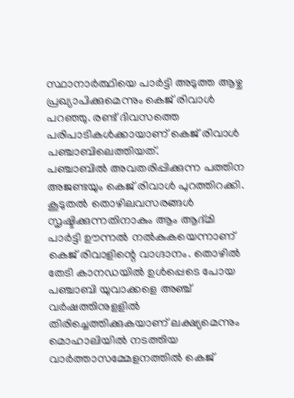സ്ഥാനാർത്ഥിയെ പാർട്ടി അടുത്ത ആഴ്ച പ്രഖ്യാപിക്കുമെന്നും കെജ് രിവാൾ പറഞ്ഞു. രണ്ട് ദിവസത്തെ പരിപാടികൾക്കായാണ് കെജ് രിവാൾ പഞ്ചാബിലെത്തിയത്.
പഞ്ചാബിൽ അവതരിപ്പിക്കുന്ന പത്തിന അജണ്ടയും കെജ് രിവാൾ പുറത്തിറക്കി. കൂടുതൽ തൊഴിലവസരങ്ങൾ സൃഷ്ടിക്കുന്നതിനാകും ആം ആദ്മി പാർട്ടി ഊന്നൽ നൽകുകയെന്നാണ് കെജ് രിവാളിന്റെ വാഗ്ദാനം. തൊഴിൽ തേടി കാനഡയിൽ ഉൾപ്പെടെ പോയ പഞ്ചാബി യുവാക്കളെ അഞ്ച് വർഷത്തിനുളളിൽ തിരിച്ചെത്തിക്കുകയാണ് ലക്ഷ്യമെന്നും മൊഹാലിയിൽ നടത്തിയ വാർത്താസമ്മേളനത്തിൽ കെജ്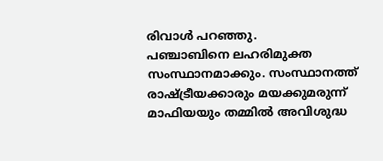രിവാൾ പറഞ്ഞു.
പഞ്ചാബിനെ ലഹരിമുക്ത സംസ്ഥാനമാക്കും. സംസ്ഥാനത്ത് രാഷ്ട്രീയക്കാരും മയക്കുമരുന്ന് മാഫിയയും തമ്മിൽ അവിശുദ്ധ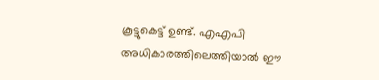കൂട്ടുകെട്ട് ഉണ്ട്. എഎപി അധികാരത്തിലെത്തിയാൽ ഈ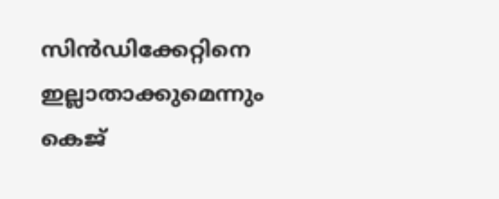സിൻഡിക്കേറ്റിനെ ഇല്ലാതാക്കുമെന്നും കെജ്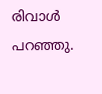രിവാൾ പറഞ്ഞു.